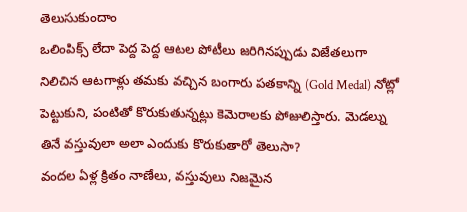తెలుసుకుందాం
ఒలింపిక్స్ లేదా పెద్ద పెద్ద ఆటల పోటీలు జరిగినప్పుడు విజేతలుగా నిలిచిన ఆటగాళ్లు తమకు వచ్చిన బంగారు పతకాన్ని (Gold Medal) నోట్లో పెట్టుకుని, పంటితో కొరుకుతున్నట్లు కెమెరాలకు పోజులిస్తారు. మెడల్ను తినే వస్తువులా అలా ఎందుకు కొరుకుతారో తెలుసా?
వందల ఏళ్ల క్రితం నాణేలు, వస్తువులు నిజమైన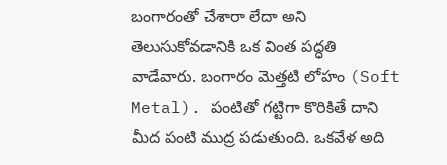బంగారంతో చేశారా లేదా అని తెలుసుకోవడానికి ఒక వింత పద్ధతి వాడేవారు. బంగారం మెత్తటి లోహం (Soft Metal). పంటితో గట్టిగా కొరికితే దాని మీద పంటి ముద్ర పడుతుంది. ఒకవేళ అది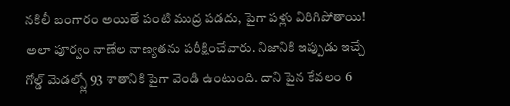నకిలీ బంగారం అయితే పంటి ముద్ర పడదు, పైగా పళ్లు విరిగిపోతాయి! అలా పూర్వం నాణేల నాణ్యతను పరీక్షించేవారు. నిజానికి ఇప్పుడు ఇచ్చే గోల్డ్ మెడల్స్లో 93 శాతానికి పైగా వెండి ఉంటుంది. దాని పైన కేవలం 6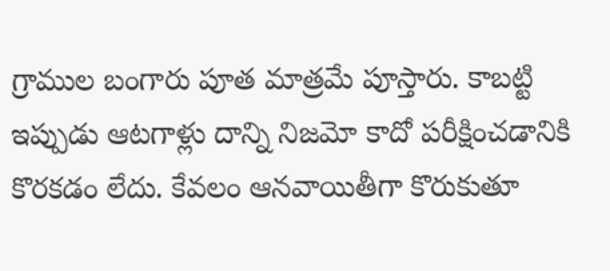గ్రాముల బంగారు పూత మాత్రమే పూస్తారు. కాబట్టి ఇప్పుడు ఆటగాళ్లు దాన్ని నిజమో కాదో పరీక్షించడానికి కొరకడం లేదు. కేవలం ఆనవాయితీగా కొరుకుతూ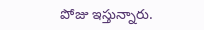పోజు ఇస్తున్నారు.